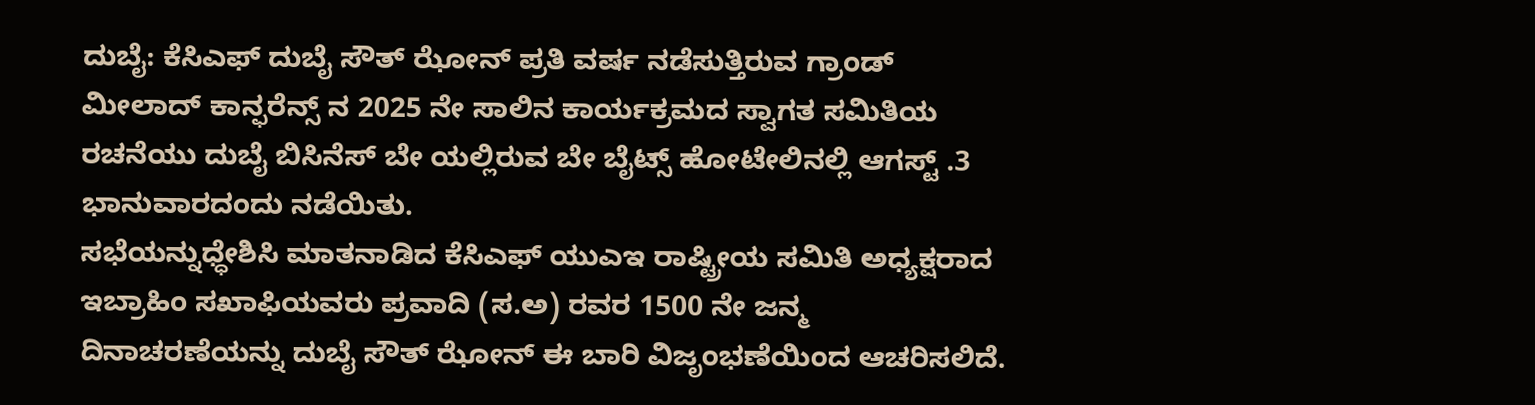ದುಬೈ: ಕೆಸಿಎಫ್ ದುಬೈ ಸೌತ್ ಝೋನ್ ಪ್ರತಿ ವರ್ಷ ನಡೆಸುತ್ತಿರುವ ಗ್ರಾಂಡ್ ಮೀಲಾದ್ ಕಾನ್ಫರೆನ್ಸ್ ನ 2025 ನೇ ಸಾಲಿನ ಕಾರ್ಯಕ್ರಮದ ಸ್ವಾಗತ ಸಮಿತಿಯ ರಚನೆಯು ದುಬೈ ಬಿಸಿನೆಸ್ ಬೇ ಯಲ್ಲಿರುವ ಬೇ ಬೈಟ್ಸ್ ಹೋಟೇಲಿನಲ್ಲಿ ಆಗಸ್ಟ್ .3 ಭಾನುವಾರದಂದು ನಡೆಯಿತು.
ಸಭೆಯನ್ನುಧ್ಧೇಶಿಸಿ ಮಾತನಾಡಿದ ಕೆಸಿಎಫ್ ಯುಎಇ ರಾಷ್ಟ್ರೀಯ ಸಮಿತಿ ಅಧ್ಯಕ್ಷರಾದ ಇಬ್ರಾಹಿಂ ಸಖಾಫಿಯವರು ಪ್ರವಾದಿ (ಸ.ಅ) ರವರ 1500 ನೇ ಜನ್ಮ ದಿನಾಚರಣೆಯನ್ನು ದುಬೈ ಸೌತ್ ಝೋನ್ ಈ ಬಾರಿ ವಿಜೃಂಭಣೆಯಿಂದ ಆಚರಿಸಲಿದೆ.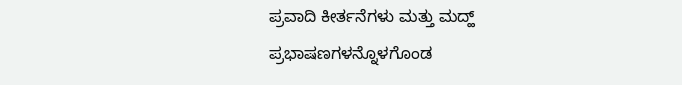ಪ್ರವಾದಿ ಕೀರ್ತನೆಗಳು ಮತ್ತು ಮದ್ಹ್ ಪ್ರಭಾಷಣಗಳನ್ನೊಳಗೊಂಡ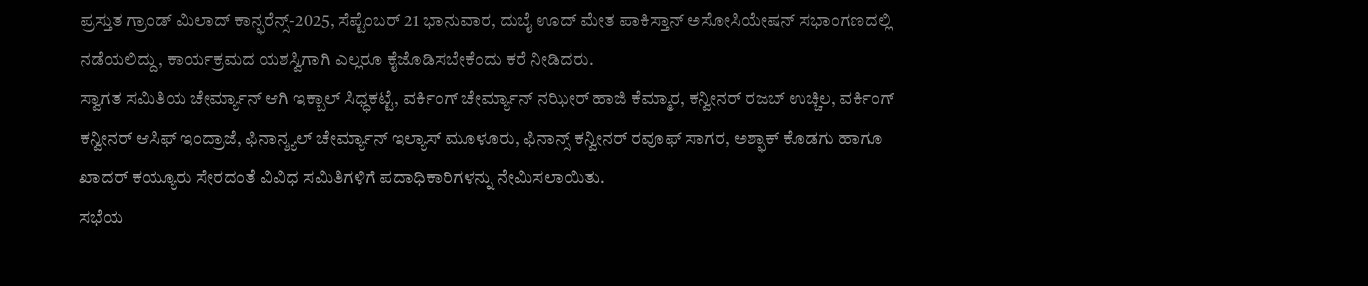ಪ್ರಸ್ತುತ ಗ್ರಾಂಡ್ ಮಿಲಾದ್ ಕಾನ್ಫರೆನ್ಸ್-2025, ಸೆಪ್ಟೆಂಬರ್ 21 ಭಾನುವಾರ, ದುಬೈ ಊದ್ ಮೇತ ಪಾಕಿಸ್ತಾನ್ ಅಸೋಸಿಯೇಷನ್ ಸಭಾಂಗಣದಲ್ಲಿ ನಡೆಯಲಿದ್ದು, ಕಾರ್ಯಕ್ರಮದ ಯಶಸ್ವಿಗಾಗಿ ಎಲ್ಲರೂ ಕೈಜೊಡಿಸಬೇಕೆಂದು ಕರೆ ನೀಡಿದರು.
ಸ್ವಾಗತ ಸಮಿತಿಯ ಚೇರ್ಮ್ಯಾನ್ ಆಗಿ ಇಕ್ಬಾಲ್ ಸಿಧ್ಧಕಟ್ಟೆ, ವರ್ಕಿಂಗ್ ಚೇರ್ಮ್ಯಾನ್ ನಝೀರ್ ಹಾಜಿ ಕೆಮ್ಮಾರ, ಕನ್ವೀನರ್ ರಜಬ್ ಉಚ್ಚಿಲ, ವರ್ಕಿಂಗ್ ಕನ್ವೀನರ್ ಆಸಿಫ್ ಇಂದ್ರಾಜೆ, ಫಿನಾನ್ಶ್ಯಲ್ ಚೇರ್ಮ್ಯಾನ್ ಇಲ್ಯಾಸ್ ಮೂಳೂರು, ಫಿನಾನ್ಸ್ ಕನ್ವೀನರ್ ರವೂಫ್ ಸಾಗರ, ಅಶ್ಫಾಕ್ ಕೊಡಗು ಹಾಗೂ ಖಾದರ್ ಕಯ್ಯೂರು ಸೇರದಂತೆ ವಿವಿಧ ಸಮಿತಿಗಳಿಗೆ ಪದಾಧಿಕಾರಿಗಳನ್ನು ನೇಮಿಸಲಾಯಿತು.
ಸಭೆಯ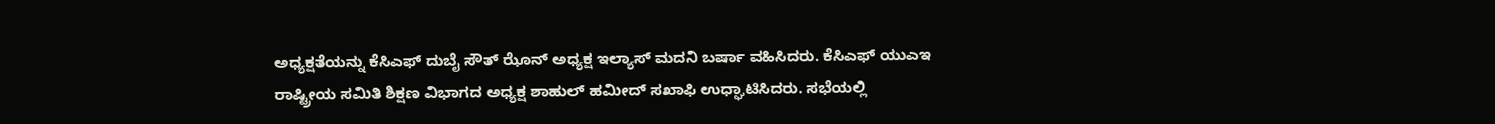ಅಧ್ಯಕ್ಷತೆಯನ್ನು ಕೆಸಿಎಫ್ ದುಬೈ ಸೌತ್ ಝೊನ್ ಅಧ್ಯಕ್ಷ ಇಲ್ಯಾಸ್ ಮದನಿ ಬರ್ಷಾ ವಹಿಸಿದರು. ಕೆಸಿಎಫ್ ಯುಎಇ ರಾಷ್ಟ್ರೀಯ ಸಮಿತಿ ಶಿಕ್ಷಣ ವಿಭಾಗದ ಅಧ್ಯಕ್ಷ ಶಾಹುಲ್ ಹಮೀದ್ ಸಖಾಫಿ ಉಧ್ಘಾಟಿಸಿದರು. ಸಭೆಯಲ್ಲಿ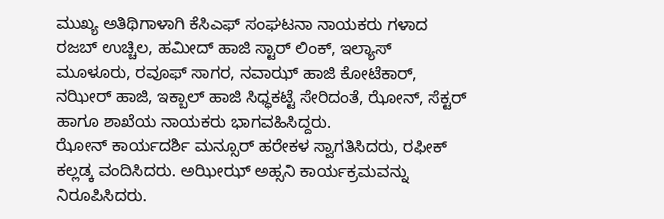ಮುಖ್ಯ ಅತಿಥಿಗಾಳಾಗಿ ಕೆಸಿಎಫ್ ಸಂಘಟನಾ ನಾಯಕರು ಗಳಾದ ರಜಬ್ ಉಚ್ಚಿಲ, ಹಮೀದ್ ಹಾಜಿ ಸ್ಟಾರ್ ಲಿಂಕ್, ಇಲ್ಯಾಸ್ ಮೂಳೂರು, ರವೂಫ್ ಸಾಗರ, ನವಾಝ್ ಹಾಜಿ ಕೋಟೆಕಾರ್, ನಝೀರ್ ಹಾಜಿ, ಇಕ್ಬಾಲ್ ಹಾಜಿ ಸಿಧ್ಧಕಟ್ಟೆ ಸೇರಿದಂತೆ, ಝೋನ್, ಸೆಕ್ಟರ್ ಹಾಗೂ ಶಾಖೆಯ ನಾಯಕರು ಭಾಗವಹಿಸಿದ್ದರು.
ಝೋನ್ ಕಾರ್ಯದರ್ಶಿ ಮನ್ಸೂರ್ ಹರೇಕಳ ಸ್ವಾಗತಿಸಿದರು, ರಫೀಕ್ ಕಲ್ಲಡ್ಕ ವಂದಿಸಿದರು. ಅಝೀಝ್ ಅಹ್ಸನಿ ಕಾರ್ಯಕ್ರಮವನ್ನು ನಿರೂಪಿಸಿದರು.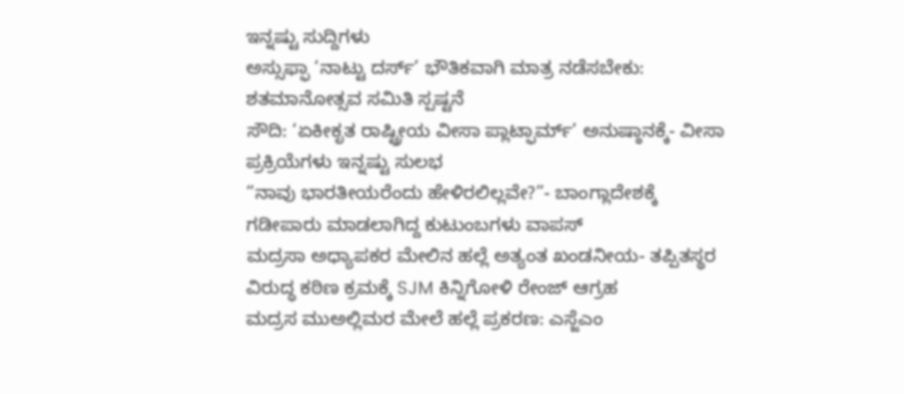ಇನ್ನಷ್ಟು ಸುದ್ದಿಗಳು
ಅಸ್ಸುಫ್ಫಾ ‘ನಾಟ್ಟು ದರ್ಸ್’ ಭೌತಿಕವಾಗಿ ಮಾತ್ರ ನಡೆಸಬೇಕು: ಶತಮಾನೋತ್ಸವ ಸಮಿತಿ ಸ್ಪಷ್ಟನೆ
ಸೌದಿ: ‘ಏಕೀಕೃತ ರಾಷ್ಟ್ರೀಯ ವೀಸಾ ಪ್ಲಾಟ್ಫಾರ್ಮ್’ ಅನುಷ್ಠಾನಕ್ಕೆ- ವೀಸಾ ಪ್ರಕ್ರಿಯೆಗಳು ಇನ್ನಷ್ಟು ಸುಲಭ
“ನಾವು ಭಾರತೀಯರೆಂದು ಹೇಳಿರಲಿಲ್ಲವೇ?”- ಬಾಂಗ್ಲಾದೇಶಕ್ಕೆ ಗಡೀಪಾರು ಮಾಡಲಾಗಿದ್ದ ಕುಟುಂಬಗಳು ವಾಪಸ್
ಮದ್ರಸಾ ಅಧ್ಯಾಪಕರ ಮೇಲಿನ ಹಲ್ಲೆ ಅತ್ಯಂತ ಖಂಡನೀಯ- ತಪ್ಪಿತಸ್ಥರ ವಿರುದ್ಧ ಕಠಿಣ ಕ್ರಮಕ್ಕೆ SJM ಕಿನ್ನಿಗೋಳಿ ರೇಂಜ್ ಆಗ್ರಹ
ಮದ್ರಸ ಮುಅಲ್ಲಿಮರ ಮೇಲೆ ಹಲ್ಲೆ ಪ್ರಕರಣ: ಎಸ್ಜೆಎಂ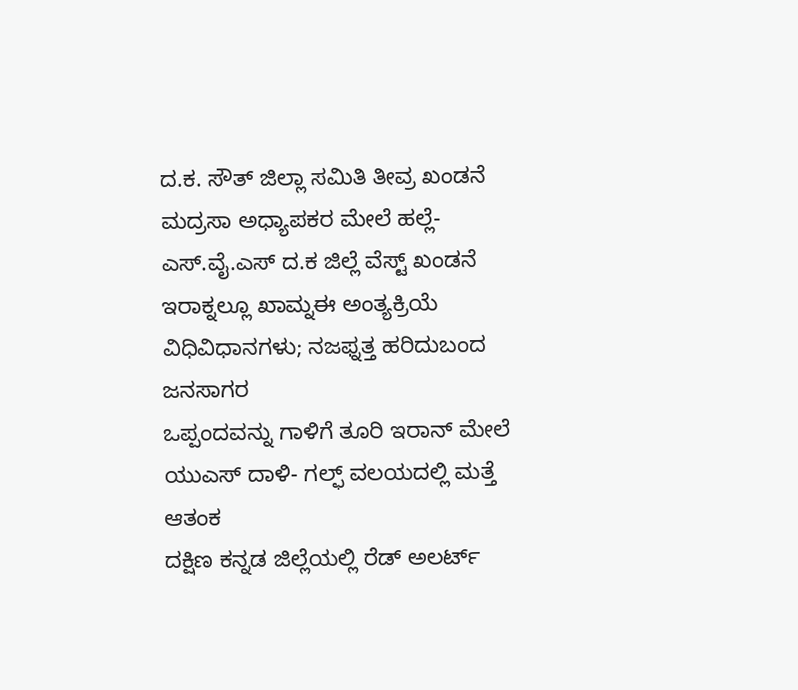ದ.ಕ. ಸೌತ್ ಜಿಲ್ಲಾ ಸಮಿತಿ ತೀವ್ರ ಖಂಡನೆ
ಮದ್ರಸಾ ಅಧ್ಯಾಪಕರ ಮೇಲೆ ಹಲ್ಲೆ- ಎಸ್.ವೈ.ಎಸ್ ದ.ಕ ಜಿಲ್ಲೆ ವೆಸ್ಟ್ ಖಂಡನೆ
ಇರಾಕ್ನಲ್ಲೂ ಖಾಮ್ನಈ ಅಂತ್ಯಕ್ರಿಯೆ ವಿಧಿವಿಧಾನಗಳು; ನಜಫ್ನತ್ತ ಹರಿದುಬಂದ ಜನಸಾಗರ
ಒಪ್ಪಂದವನ್ನು ಗಾಳಿಗೆ ತೂರಿ ಇರಾನ್ ಮೇಲೆ ಯುಎಸ್ ದಾಳಿ- ಗಲ್ಫ್ ವಲಯದಲ್ಲಿ ಮತ್ತೆ ಆತಂಕ
ದಕ್ಷಿಣ ಕನ್ನಡ ಜಿಲ್ಲೆಯಲ್ಲಿ ರೆಡ್ ಅಲರ್ಟ್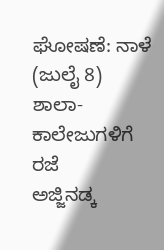ಘೋಷಣೆ: ನಾಳೆ (ಜುಲೈ 8) ಶಾಲಾ-ಕಾಲೇಜುಗಳಿಗೆ ರಜೆ
ಅಜ್ಜಿನಡ್ಕ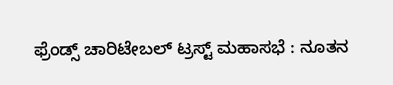ಫ್ರೆಂಡ್ಸ್ ಚಾರಿಟೇಬಲ್ ಟ್ರಸ್ಟ್ ಮಹಾಸಭೆ : ನೂತನ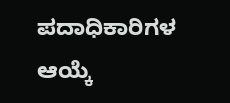ಪದಾಧಿಕಾರಿಗಳ ಆಯ್ಕೆ